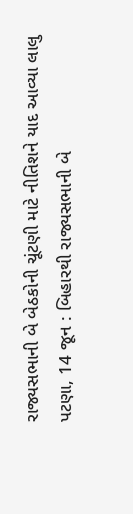રાજ્યસભાની બે બેઠકોની ચૂંટણી માટે નીતિશને યાદ આવ્યા લાલુ
પટણા, 14 જૂન : બિહારથી રાજ્યસભાની બે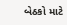બેઠકો માટે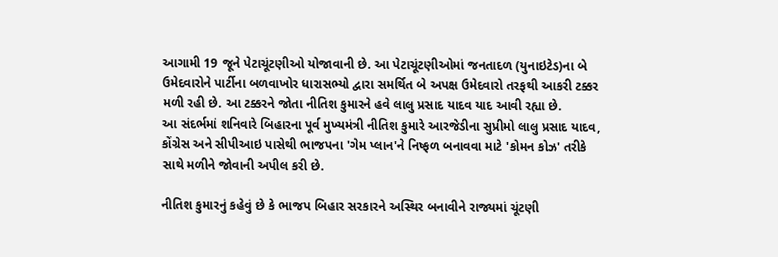આગામી 19 જૂને પેટાચૂંટણીઓ યોજાવાની છે. આ પેટાચૂંટણીઓમાં જનતાદળ (યુનાઇટેડ)ના બે ઉમેદવારોને પાર્ટીના બળવાખોર ધારાસભ્યો દ્વારા સમર્થિત બે અપક્ષ ઉમેદવારો તરફથી આકરી ટક્કર મળી રહી છે. આ ટક્કરને જોતા નીતિશ કુમારને હવે લાલુ પ્રસાદ યાદવ યાદ આવી રહ્યા છે.
આ સંદર્ભમાં શનિવારે બિહારના પૂર્વ મુખ્યમંત્રી નીતિશ કુમારે આરજેડીના સુપ્રીમો લાલુ પ્રસાદ યાદવ, કોંગ્રેસ અને સીપીઆઇ પાસેથી ભાજપના 'ગેમ પ્લાન'ને નિષ્ફળ બનાવવા માટે 'કોમન કોઝ' તરીકે સાથે મળીને જોવાની અપીલ કરી છે.

નીતિશ કુમારનું કહેવું છે કે ભાજપ બિહાર સરકારને અસ્થિર બનાવીને રાજ્યમાં ચૂંટણી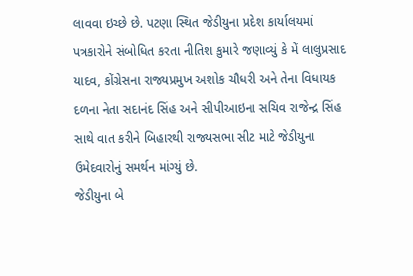લાવવા ઇચ્છે છે. પટણા સ્થિત જેડીયુના પ્રદેશ કાર્યાલયમાં પત્રકારોને સંબોધિત કરતા નીતિશ કુમારે જણાવ્યું કે મેં લાલુપ્રસાદ યાદવ, કોંગ્રેસના રાજ્યપ્રમુખ અશોક ચૌધરી અને તેના વિધાયક દળના નેતા સદાનંદ સિંહ અને સીપીઆઇના સચિવ રાજેન્દ્ર સિંહ સાથે વાત કરીને બિહારથી રાજ્યસભા સીટ માટે જેડીયુના ઉમેદવારોનું સમર્થન માંગ્યું છે.
જેડીયુના બે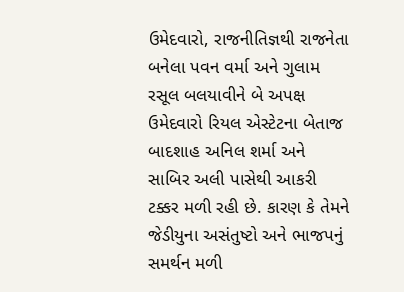ઉમેદવારો, રાજનીતિજ્ઞથી રાજનેતા બનેલા પવન વર્મા અને ગુલામ રસૂલ બલયાવીને બે અપક્ષ ઉમેદવારો રિયલ એસ્ટેટના બેતાજ બાદશાહ અનિલ શર્મા અને સાબિર અલી પાસેથી આકરી ટક્કર મળી રહી છે. કારણ કે તેમને જેડીયુના અસંતુષ્ટો અને ભાજપનું સમર્થન મળી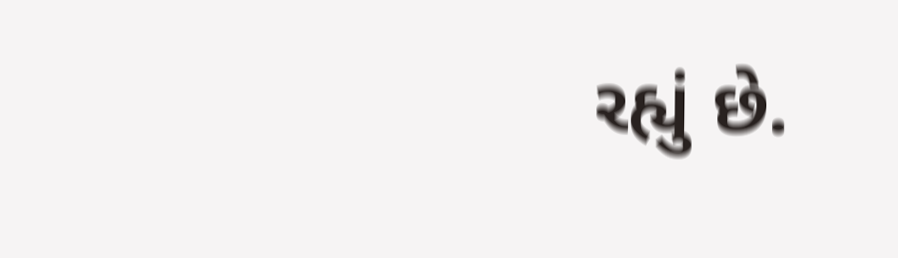રહ્યું છે.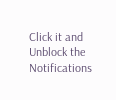Click it and Unblock the Notifications